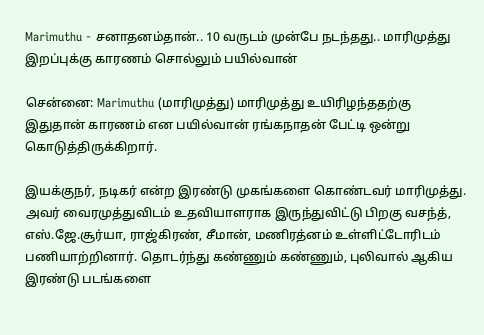Marimuthu - சனாதனம்தான்.. 10 வருடம் முன்பே நடந்தது.. மாரிமுத்து இறப்புக்கு காரணம் சொல்லும் பயில்வான்

சென்னை: Marimuthu (மாரிமுத்து) மாரிமுத்து உயிரிழந்ததற்கு இதுதான் காரணம் என பயில்வான் ரங்கநாதன் பேட்டி ஒன்று கொடுத்திருக்கிறார்.

இயக்குநர், நடிகர் என்ற இரண்டு முகங்களை கொண்டவர் மாரிமுத்து. அவர் வைரமுத்துவிடம் உதவியாளராக இருந்துவிட்டு பிறகு வசந்த், எஸ்.ஜே.சூர்யா, ராஜ்கிரண், சீமான், மணிரத்னம் உள்ளிட்டோரிடம் பணியாற்றினார். தொடர்ந்து கண்ணும் கண்ணும், புலிவால் ஆகிய இரண்டு படங்களை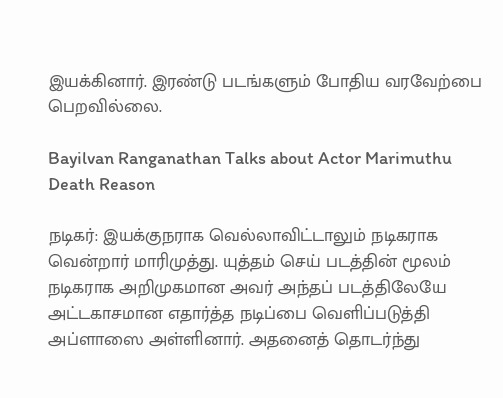இயக்கினார். இரண்டு படங்களும் போதிய வரவேற்பை பெறவில்லை.

Bayilvan Ranganathan Talks about Actor Marimuthu Death Reason

நடிகர்: இயக்குநராக வெல்லாவிட்டாலும் நடிகராக வென்றார் மாரிமுத்து. யுத்தம் செய் படத்தின் மூலம் நடிகராக அறிமுகமான அவர் அந்தப் படத்திலேயே அட்டகாசமான எதார்த்த நடிப்பை வெளிப்படுத்தி அப்ளாஸை அள்ளினார். அதனைத் தொடர்ந்து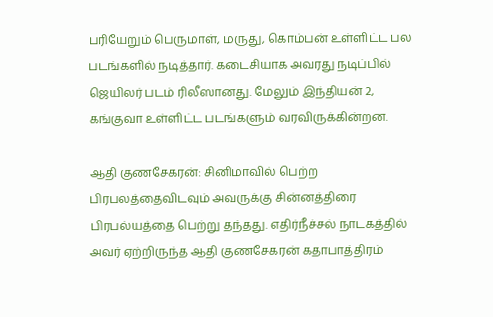பரியேறும் பெருமாள், மருது, கொம்பன் உள்ளிட்ட பல படங்களில் நடித்தார். கடைசியாக அவரது நடிப்பில் ஜெயிலர் படம் ரிலீஸானது. மேலும் இந்தியன் 2, கங்குவா உள்ளிட்ட படங்களும் வரவிருக்கின்றன.

ஆதி குணசேகரன்: சினிமாவில் பெற்ற பிரபலத்தைவிடவும் அவருக்கு சின்னத்திரை பிரபல்யத்தை பெற்று தந்தது. எதிர்நீச்சல் நாடகத்தில் அவர் ஏற்றிருந்த ஆதி குணசேகரன் கதாபாத்திரம்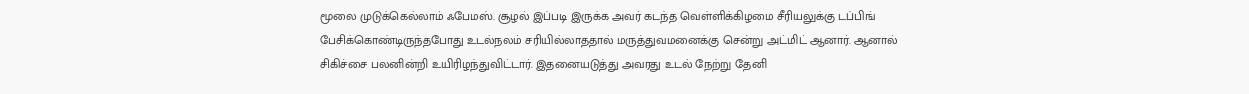மூலை முடுக்கெல்லாம் ஃபேமஸ். சூழல் இப்படி இருக்க அவர் கடந்த வெள்ளிக்கிழமை சீரியலுக்கு டப்பிங் பேசிக்கொண்டிருந்தபோது உடல்நலம் சரியில்லாததால் மருத்துவமனைக்கு சென்று அட்மிட் ஆனார். ஆனால் சிகிச்சை பலனின்றி உயிரிழந்துவிட்டார். இதனையடுத்து அவரது உடல் நேற்று தேனி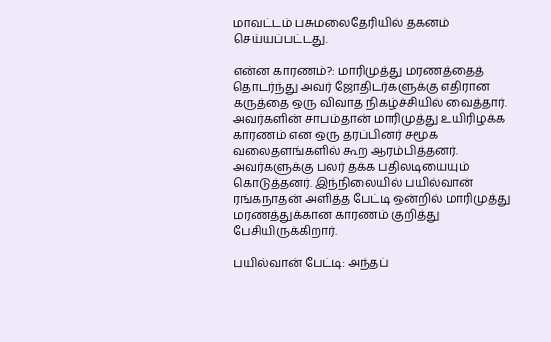மாவட்டம் பசுமலைதேரியில் தகனம் செய்யப்பட்டது.

என்ன காரணம்?: மாரிமுத்து மரணத்தைத் தொடர்ந்து அவர் ஜோதிடர்களுக்கு எதிரான கருத்தை ஒரு விவாத நிகழ்ச்சியில் வைத்தார். அவர்களின் சாபம்தான் மாரிமுத்து உயிரிழக்க காரணம் என ஒரு தரப்பினர் சமூக வலைதளங்களில் கூற ஆரம்பித்தனர். அவர்களுக்கு பலர் தக்க பதிலடியையும் கொடுத்தனர். இந்நிலையில் பயில்வான் ரங்கநாதன் அளித்த பேட்டி ஒன்றில் மாரிமுத்து மரணத்துக்கான காரணம் குறித்து பேசியிருக்கிறார்.

பயில்வான் பேட்டி: அந்தப்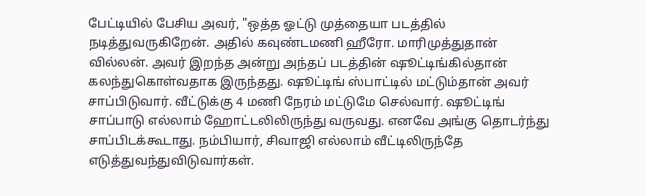பேட்டியில் பேசிய அவர், "ஒத்த ஓட்டு முத்தையா படத்தில் நடித்துவருகிறேன். அதில் கவுண்டமணி ஹீரோ. மாரிமுத்துதான் வில்லன். அவர் இறந்த அன்று அந்தப் படத்தின் ஷூட்டிங்கில்தான் கலந்துகொள்வதாக இருந்தது. ஷூட்டிங் ஸ்பாட்டில் மட்டும்தான் அவர் சாப்பிடுவார். வீட்டுக்கு 4 மணி நேரம் மட்டுமே செல்வார். ஷூட்டிங் சாப்பாடு எல்லாம் ஹோட்டலிலிருந்து வருவது. எனவே அங்கு தொடர்ந்து சாப்பிடக்கூடாது. நம்பியார், சிவாஜி எல்லாம் வீட்டிலிருந்தே எடுத்துவந்துவிடுவார்கள்.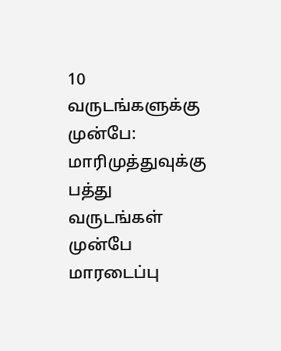10 வருடங்களுக்கு முன்பே: மாரிமுத்துவுக்கு பத்து வருடங்கள் முன்பே மாரடைப்பு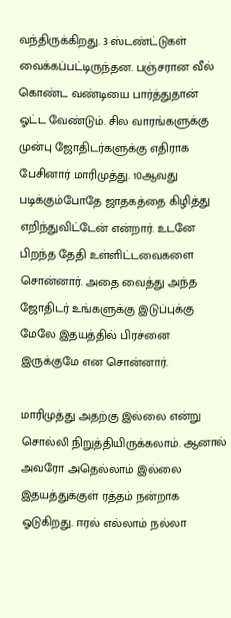வந்திருக்கிறது. 3 ஸ்டண்ட்டுகள் வைக்கப்பட்டிருந்தன. பஞ்சரான வீல் கொண்ட வண்டியை பார்த்துதான் ஓட்ட வேண்டும். சில வாரங்களுக்கு முன்பு ஜோதிடர்களுக்கு எதிராக பேசினார் மாரிமுத்து. 10ஆவது படிக்கும்போதே ஜாதகத்தை கிழித்து எறிந்துவிட்டேன் என்றார். உடனே பிறந்த தேதி உள்ளிட்டவைகளை சொன்னார். அதை வைத்து அந்த ஜோதிடர் உங்களுக்கு இடுப்புக்கு மேலே இதயத்தில் பிரச்னை இருக்குமே என சொன்னார்.

மாரிமுத்து அதற்கு இல்லை என்று சொல்லி நிறுத்தியிருக்கலாம். ஆனால் அவரோ அதெல்லாம் இல்லை இதயத்துக்குள் ரத்தம் நன்றாக ஓடுகிறது. ஈரல் எல்லாம் நல்லா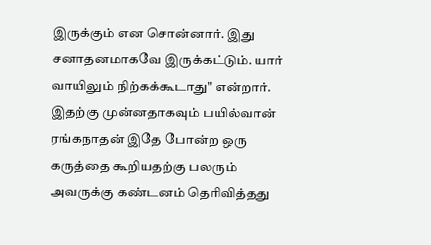இருக்கும் என சொன்னார். இது சனாதனமாகவே இருக்கட்டும். யார் வாயிலும் நிற்கக்கூடாது" என்றார். இதற்கு முன்னதாகவும் பயில்வான் ரங்கநாதன் இதே போன்ற ஒரு கருத்தை கூறியதற்கு பலரும் அவருக்கு கண்டனம் தெரிவித்தது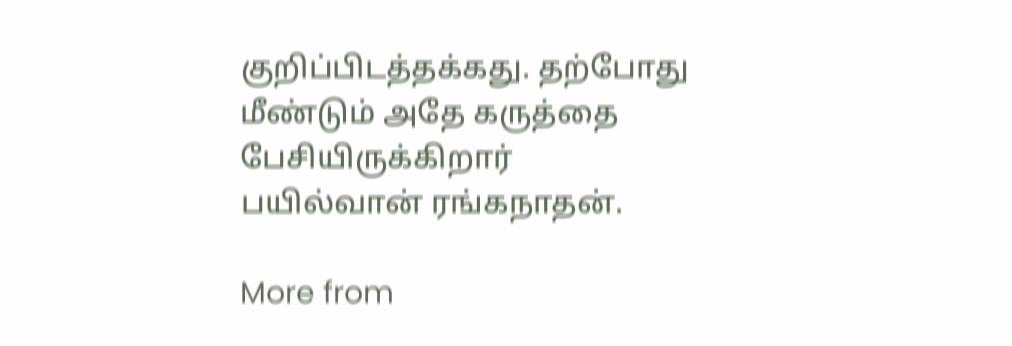குறிப்பிடத்தக்கது. தற்போது மீண்டும் அதே கருத்தை பேசியிருக்கிறார் பயில்வான் ரங்கநாதன்.

More from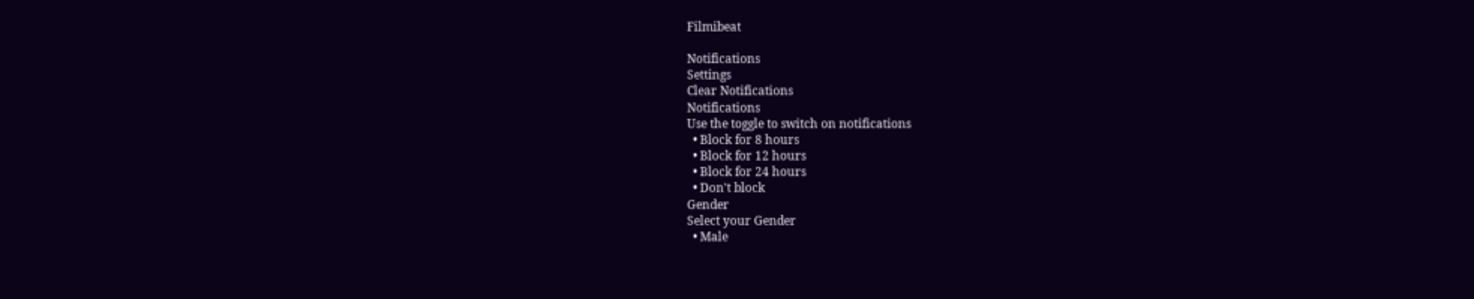Filmibeat

Notifications
Settings
Clear Notifications
Notifications
Use the toggle to switch on notifications
  • Block for 8 hours
  • Block for 12 hours
  • Block for 24 hours
  • Don't block
Gender
Select your Gender
  • Male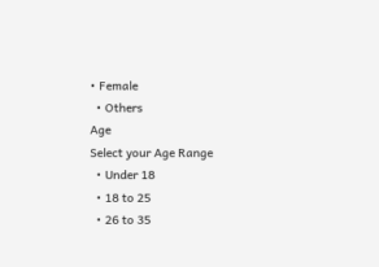• Female
  • Others
Age
Select your Age Range
  • Under 18
  • 18 to 25
  • 26 to 35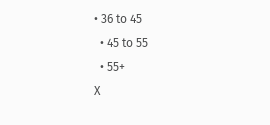• 36 to 45
  • 45 to 55
  • 55+
X